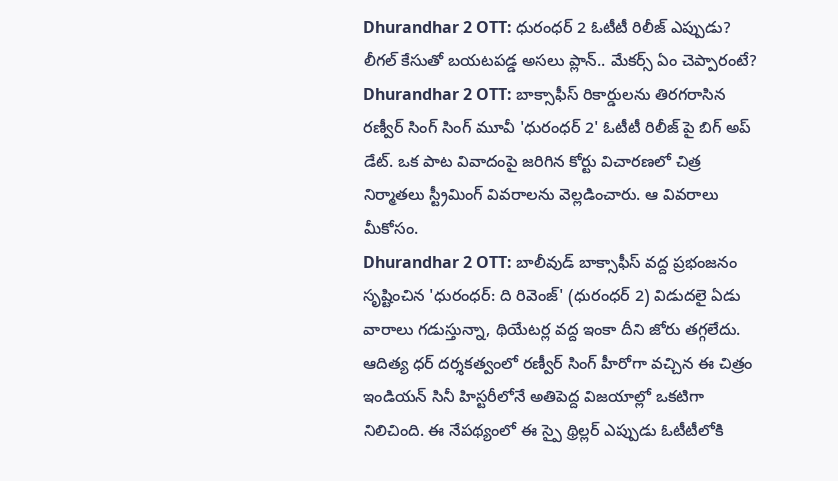Dhurandhar 2 OTT: ధురంధర్ 2 ఓటీటీ రిలీజ్ ఎప్పుడు? లీగల్ కేసుతో బయటపడ్డ అసలు ప్లాన్.. మేకర్స్ ఏం చెప్పారంటే?
Dhurandhar 2 OTT: బాక్సాఫీస్ రికార్డులను తిరగరాసిన రణ్వీర్ సింగ్ సింగ్ మూవీ 'ధురంధర్ 2' ఓటీటీ రిలీజ్ పై బిగ్ అప్ డేట్. ఒక పాట వివాదంపై జరిగిన కోర్టు విచారణలో చిత్ర నిర్మాతలు స్ట్రీమింగ్ వివరాలను వెల్లడించారు. ఆ వివరాలు మీకోసం.
Dhurandhar 2 OTT: బాలీవుడ్ బాక్సాఫీస్ వద్ద ప్రభంజనం సృష్టించిన 'ధురంధర్: ది రివెంజ్' (ధురంధర్ 2) విడుదలై ఏడు వారాలు గడుస్తున్నా, థియేటర్ల వద్ద ఇంకా దీని జోరు తగ్గలేదు. ఆదిత్య ధర్ దర్శకత్వంలో రణ్వీర్ సింగ్ హీరోగా వచ్చిన ఈ చిత్రం ఇండియన్ సినీ హిస్టరీలోనే అతిపెద్ద విజయాల్లో ఒకటిగా నిలిచింది. ఈ నేపథ్యంలో ఈ స్పై థ్రిల్లర్ ఎప్పుడు ఓటీటీలోకి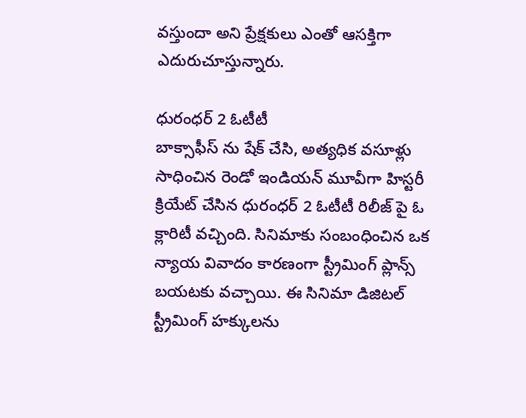వస్తుందా అని ప్రేక్షకులు ఎంతో ఆసక్తిగా ఎదురుచూస్తున్నారు.

ధురంధర్ 2 ఓటీటీ
బాక్సాఫీస్ ను షేక్ చేసి, అత్యధిక వసూళ్లు సాధించిన రెండో ఇండియన్ మూవీగా హిస్టరీ క్రియేట్ చేసిన ధురంధర్ 2 ఓటీటీ రిలీజ్ పై ఓ క్లారిటీ వచ్చింది. సినిమాకు సంబంధించిన ఒక న్యాయ వివాదం కారణంగా స్ట్రీమింగ్ ప్లాన్స్ బయటకు వచ్చాయి. ఈ సినిమా డిజిటల్ స్ట్రీమింగ్ హక్కులను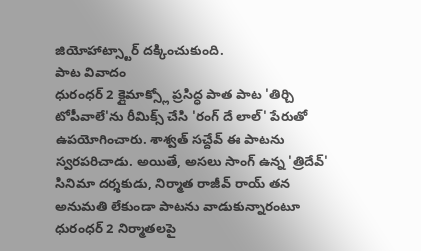జియోహాట్స్టార్ దక్కించుకుంది.
పాట వివాదం
ధురంధర్ 2 క్లైమాక్స్లో ప్రసిద్ధ పాత పాట 'తిర్చి టోపీవాలే'ను రీమిక్స్ చేసి 'రంగ్ దే లాల్' పేరుతో ఉపయోగించారు. శాశ్వత్ సచ్దేవ్ ఈ పాటను స్వరపరిచాడు. అయితే, అసలు సాంగ్ ఉన్న 'త్రిదేవ్' సినిమా దర్శకుడు, నిర్మాత రాజీవ్ రాయ్ తన అనుమతి లేకుండా పాటను వాడుకున్నారంటూ ధురంధర్ 2 నిర్మాతలపై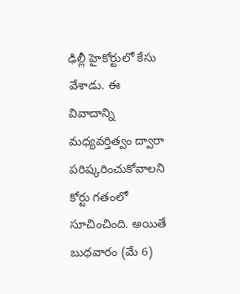ఢిల్లీ హైకోర్టులో కేసు వేశాడు. ఈ వివాదాన్ని మధ్యవర్తిత్వం ద్వారా పరిష్కరించుకోవాలని కోర్టు గతంలో సూచించింది. అయితే బుధవారం (మే 6)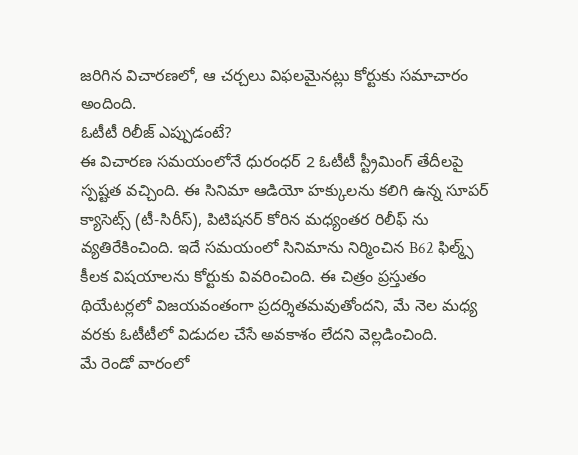జరిగిన విచారణలో, ఆ చర్చలు విఫలమైనట్లు కోర్టుకు సమాచారం అందింది.
ఓటీటీ రిలీజ్ ఎప్పుడంటే?
ఈ విచారణ సమయంలోనే ధురంధర్ 2 ఓటీటీ స్ట్రీమింగ్ తేదీలపై స్పష్టత వచ్చింది. ఈ సినిమా ఆడియో హక్కులను కలిగి ఉన్న సూపర్ క్యాసెట్స్ (టీ-సిరీస్), పిటిషనర్ కోరిన మధ్యంతర రిలీఫ్ ను వ్యతిరేకించింది. ఇదే సమయంలో సినిమాను నిర్మించిన B62 ఫిల్మ్స్ కీలక విషయాలను కోర్టుకు వివరించింది. ఈ చిత్రం ప్రస్తుతం థియేటర్లలో విజయవంతంగా ప్రదర్శితమవుతోందని, మే నెల మధ్య వరకు ఓటీటీలో విడుదల చేసే అవకాశం లేదని వెల్లడించింది.
మే రెండో వారంలో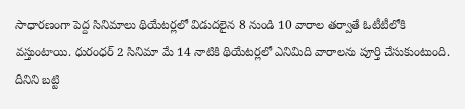సాధారణంగా పెద్ద సినిమాలు థియేటర్లలో విడుదలైన 8 నుండి 10 వారాల తర్వాతే ఓటీటీలోకి వస్తుంటాయి. ధురంధర్ 2 సినిమా మే 14 నాటికి థియేటర్లలో ఎనిమిది వారాలను పూర్తి చేసుకుంటుంది. దీనిని బట్టి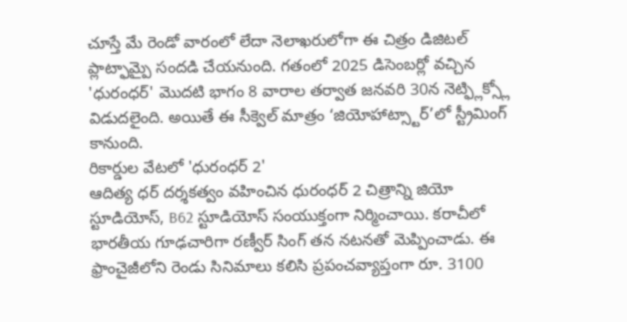చూస్తే మే రెండో వారంలో లేదా నెలాఖరులోగా ఈ చిత్రం డిజిటల్ ప్లాట్ఫామ్పై సందడి చేయనుంది. గతంలో 2025 డిసెంబర్లో వచ్చిన 'ధురంధర్' మొదటి భాగం 8 వారాల తర్వాత జనవరి 30న నెట్ఫ్లిక్స్లో విడుదలైంది. అయితే ఈ సీక్వెల్ మాత్రం ‘జియోహాట్స్టార్’లో స్ట్రీమింగ్ కానుంది.
రికార్డుల వేటలో 'ధురంధర్ 2'
ఆదిత్య ధర్ దర్శకత్వం వహించిన ధురంధర్ 2 చిత్రాన్ని జియో స్టూడియోస్, B62 స్టూడియోస్ సంయుక్తంగా నిర్మించాయి. కరాచీలో భారతీయ గూఢచారిగా రణ్వీర్ సింగ్ తన నటనతో మెప్పించాడు. ఈ ఫ్రాంచైజీలోని రెండు సినిమాలు కలిసి ప్రపంచవ్యాప్తంగా రూ. 3100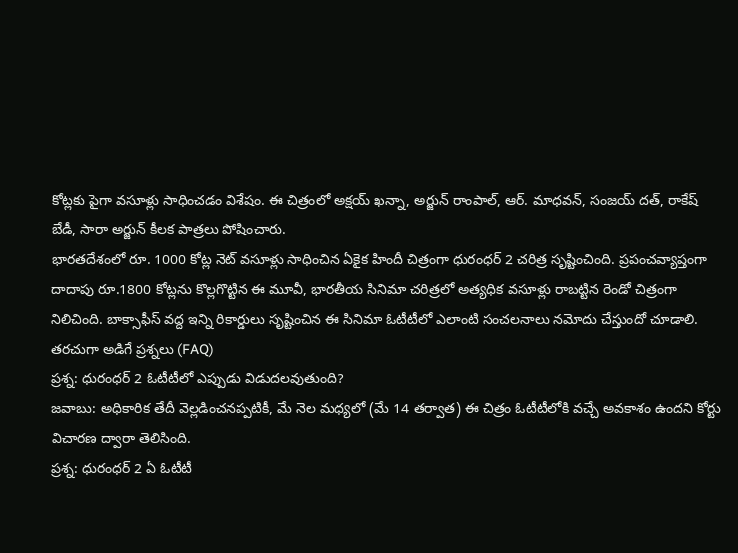కోట్లకు పైగా వసూళ్లు సాధించడం విశేషం. ఈ చిత్రంలో అక్షయ్ ఖన్నా, అర్జున్ రాంపాల్, ఆర్. మాధవన్, సంజయ్ దత్, రాకేష్ బేడీ, సారా అర్జున్ కీలక పాత్రలు పోషించారు.
భారతదేశంలో రూ. 1000 కోట్ల నెట్ వసూళ్లు సాధించిన ఏకైక హిందీ చిత్రంగా ధురంధర్ 2 చరిత్ర సృష్టించింది. ప్రపంచవ్యాప్తంగా దాదాపు రూ.1800 కోట్లను కొల్లగొట్టిన ఈ మూవీ, భారతీయ సినిమా చరిత్రలో అత్యధిక వసూళ్లు రాబట్టిన రెండో చిత్రంగా నిలిచింది. బాక్సాఫీస్ వద్ద ఇన్ని రికార్డులు సృష్టించిన ఈ సినిమా ఓటీటీలో ఎలాంటి సంచలనాలు నమోదు చేస్తుందో చూడాలి.
తరచుగా అడిగే ప్రశ్నలు (FAQ)
ప్రశ్న: ధురంధర్ 2 ఓటీటీలో ఎప్పుడు విడుదలవుతుంది?
జవాబు: అధికారిక తేదీ వెల్లడించనప్పటికీ, మే నెల మధ్యలో (మే 14 తర్వాత) ఈ చిత్రం ఓటీటీలోకి వచ్చే అవకాశం ఉందని కోర్టు విచారణ ద్వారా తెలిసింది.
ప్రశ్న: ధురంధర్ 2 ఏ ఓటీటీ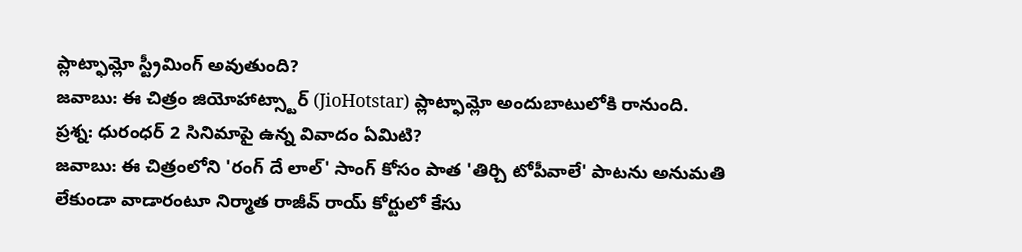ప్లాట్ఫామ్లో స్ట్రీమింగ్ అవుతుంది?
జవాబు: ఈ చిత్రం జియోహాట్స్టార్ (JioHotstar) ప్లాట్ఫామ్లో అందుబాటులోకి రానుంది.
ప్రశ్న: ధురంధర్ 2 సినిమాపై ఉన్న వివాదం ఏమిటి?
జవాబు: ఈ చిత్రంలోని 'రంగ్ దే లాల్' సాంగ్ కోసం పాత 'తిర్చి టోపీవాలే' పాటను అనుమతి లేకుండా వాడారంటూ నిర్మాత రాజీవ్ రాయ్ కోర్టులో కేసు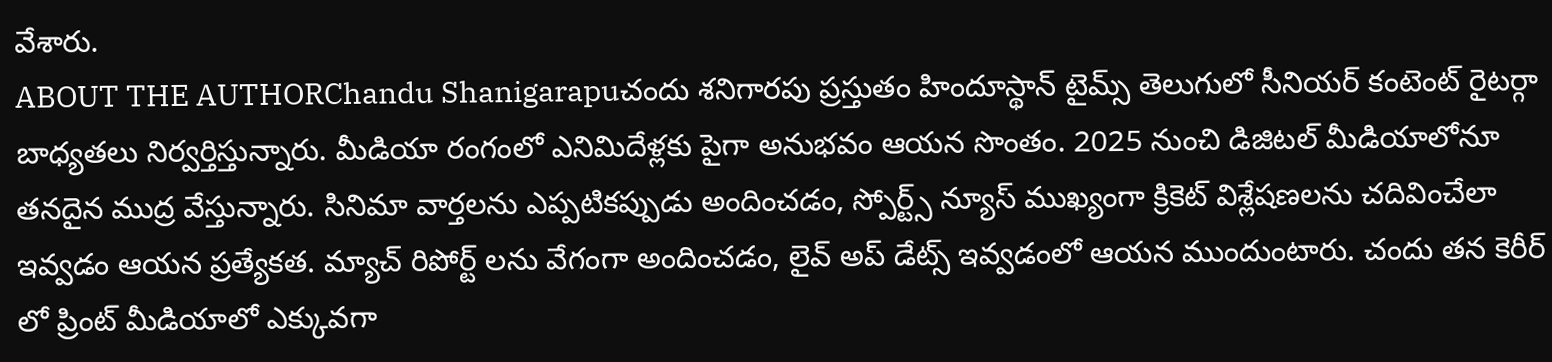వేశారు.
ABOUT THE AUTHORChandu Shanigarapuచందు శనిగారపు ప్రస్తుతం హిందూస్థాన్ టైమ్స్ తెలుగులో సీనియర్ కంటెంట్ రైటర్గా బాధ్యతలు నిర్వర్తిస్తున్నారు. మీడియా రంగంలో ఎనిమిదేళ్లకు పైగా అనుభవం ఆయన సొంతం. 2025 నుంచి డిజిటల్ మీడియాలోనూ తనదైన ముద్ర వేస్తున్నారు. సినిమా వార్తలను ఎప్పటికప్పుడు అందించడం, స్పోర్ట్స్ న్యూస్ ముఖ్యంగా క్రికెట్ విశ్లేషణలను చదివించేలా ఇవ్వడం ఆయన ప్రత్యేకత. మ్యాచ్ రిపోర్ట్ లను వేగంగా అందించడం, లైవ్ అప్ డేట్స్ ఇవ్వడంలో ఆయన ముందుంటారు. చందు తన కెరీర్ లో ప్రింట్ మీడియాలో ఎక్కువగా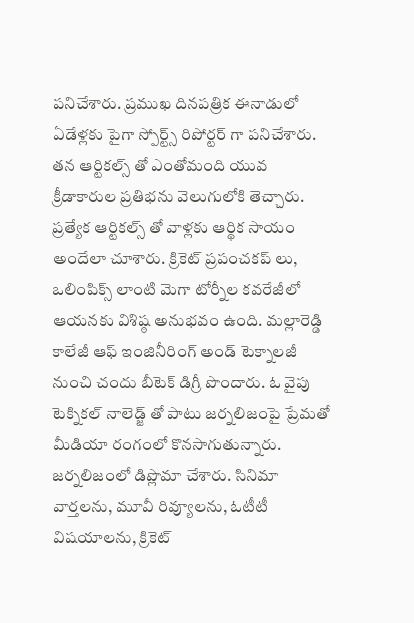పనిచేశారు. ప్రముఖ దినపత్రిక ఈనాడులో ఏడేళ్లకు పైగా స్పోర్ట్స్ రిపోర్టర్ గా పనిచేశారు. తన ఆర్టికల్స్ తో ఎంతోమంది యువ క్రీడాకారుల ప్రతిభను వెలుగులోకి తెచ్చారు. ప్రత్యేక ఆర్టికల్స్ తో వాళ్లకు ఆర్థిక సాయం అందేలా చూశారు. క్రికెట్ ప్రపంచకప్ లు, ఒలింపిక్స్ లాంటి మెగా టోర్నీల కవరేజీలో ఆయనకు విశిష్ఠ అనుభవం ఉంది. మల్లారెడ్డి కాలేజీ ఆఫ్ ఇంజినీరింగ్ అండ్ టెక్నాలజీ నుంచి చందు బీటెక్ డిగ్రీ పొందారు. ఓ వైపు టెక్నికల్ నాలెడ్జ్ తో పాటు జర్నలిజంపై ప్రేమతో మీడియా రంగంలో కొనసాగుతున్నారు. జర్నలిజంలో డిప్లొమా చేశారు. సినిమా వార్తలను, మూవీ రివ్యూలను, ఓటీటీ విషయాలను, క్రికెట్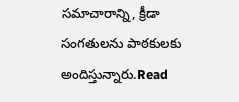సమాచారాన్ని, క్రీడా సంగతులను పాఠకులకు అందిస్తున్నారు.Read